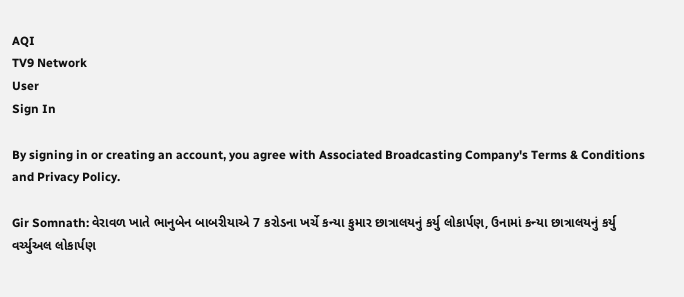AQI
TV9 Network
User
Sign In

By signing in or creating an account, you agree with Associated Broadcasting Company's Terms & Conditions and Privacy Policy.

Gir Somnath: વેરાવળ ખાતે ભાનુબેન બાબરીયાએ 7 કરોડના ખર્ચે કન્યા કુમાર છાત્રાલયનું કર્યુ લોકાર્પણ, ઉનામાં કન્યા છાત્રાલયનું કર્યુ વર્ચ્યુઅલ લોકાર્પણ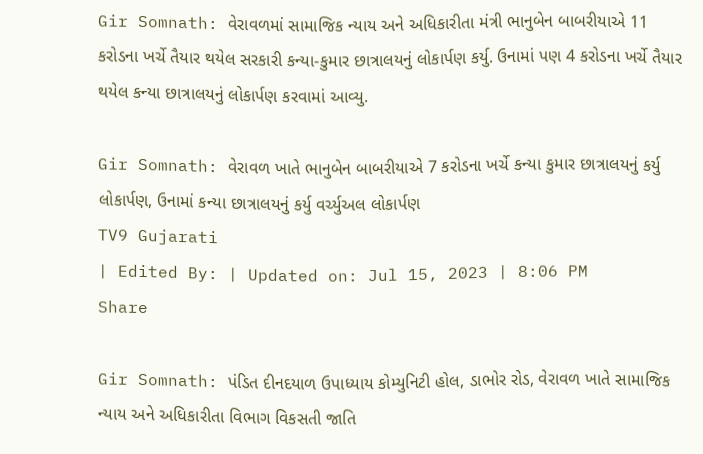Gir Somnath: વેરાવળમાં સામાજિક ન્યાય અને અધિકારીતા મંત્રી ભાનુબેન બાબરીયાએ 11 કરોડના ખર્ચે તૈયાર થયેલ સરકારી કન્યા-કુમાર છાત્રાલયનું લોકાર્પણ કર્યુ. ઉનામાં પણ 4 કરોડના ખર્ચે તૈયાર થયેલ કન્યા છાત્રાલયનું લોકાર્પણ કરવામાં આવ્યુ.

Gir Somnath: વેરાવળ ખાતે ભાનુબેન બાબરીયાએ 7 કરોડના ખર્ચે કન્યા કુમાર છાત્રાલયનું કર્યુ લોકાર્પણ, ઉનામાં કન્યા છાત્રાલયનું કર્યુ વર્ચ્યુઅલ લોકાર્પણ
TV9 Gujarati
| Edited By: | Updated on: Jul 15, 2023 | 8:06 PM
Share

Gir Somnath: પંડિત દીનદયાળ ઉપાધ્યાય કોમ્યુનિટી હોલ, ડાભોર રોડ, વેરાવળ ખાતે સામાજિક ન્યાય અને અધિકારીતા વિભાગ વિકસતી જાતિ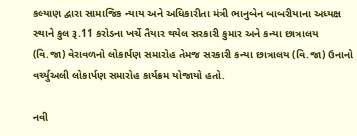કલ્યાણ દ્વારા સામાજિક ન્યાય અને અધિકારીતા મંત્રી ભાનુબેન બાબરીયાના અધ્યક્ષ સ્થાને કુલ રૂ.11 કરોડના ખર્ચે તૈયાર થયેલ સરકારી કુમાર અને કન્યા છાત્રાલય (વિ.જા) વેરાવળનો લોકાર્પણ સમારોહ તેમજ સરકારી કન્યા છાત્રાલય (વિ.જા) ઉનાનો વર્ચ્યુઅલી લોકાર્પણ સમારોહ કાર્યક્રમ યોજાયો હતો.

નવી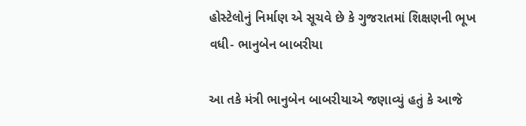હોસ્ટેલોનું નિર્માણ એ સૂચવે છે કે ગુજરાતમાં શિક્ષણની ભૂખ વધી- ભાનુબેન બાબરીયા

આ તકે મંત્રી ભાનુબેન બાબરીયાએ જણાવ્યું હતું કે આજે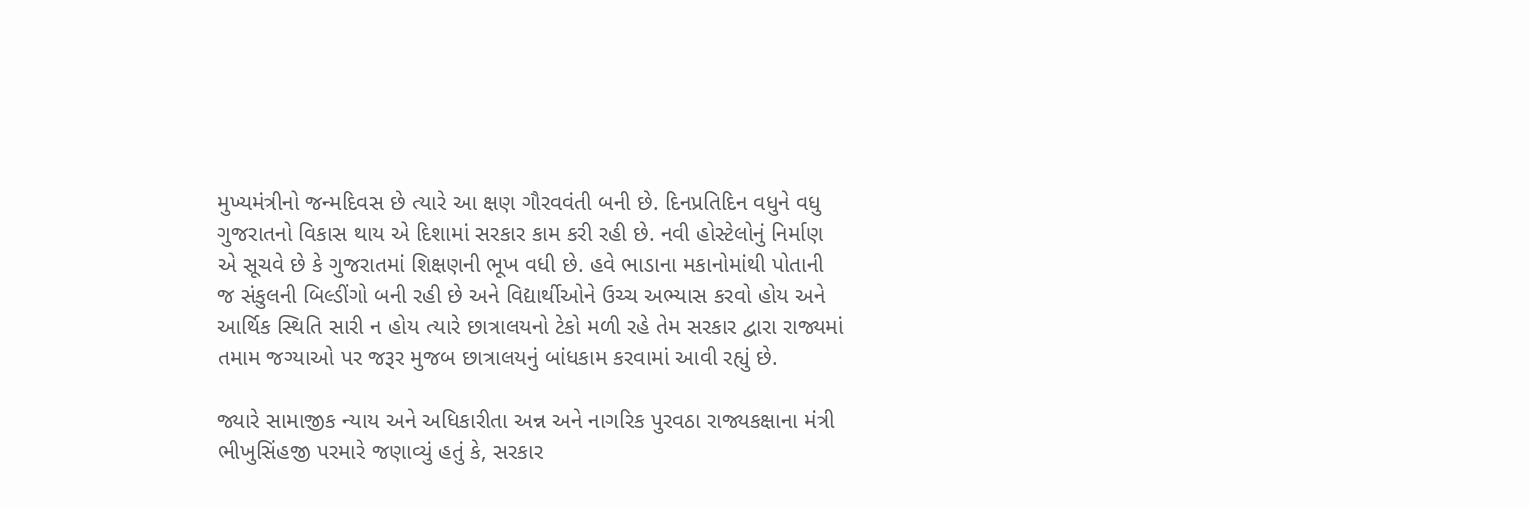મુખ્યમંત્રીનો જન્મદિવસ છે ત્યારે આ ક્ષણ ગૌરવવંતી બની છે. દિનપ્રતિદિન વધુને વધુ ગુજરાતનો વિકાસ થાય એ દિશામાં સરકાર કામ કરી રહી છે. નવી હોસ્ટેલોનું નિર્માણ એ સૂચવે છે કે ગુજરાતમાં શિક્ષણની ભૂખ વધી છે. હવે ભાડાના મકાનોમાંથી પોતાની જ સંકુલની બિલ્ડીંગો બની રહી છે અને વિદ્યાર્થીઓને ઉચ્ચ અભ્યાસ કરવો હોય અને આર્થિક સ્થિતિ સારી ન હોય ત્યારે છાત્રાલયનો ટેકો મળી રહે તેમ સરકાર દ્વારા રાજ્યમાં તમામ જગ્યાઓ પર જરૂર મુજબ છાત્રાલયનું બાંધકામ કરવામાં આવી રહ્યું છે.

જ્યારે સામાજીક ન્યાય અને અધિકારીતા અન્ન અને નાગરિક પુરવઠા રાજ્યકક્ષાના મંત્રી ભીખુસિંહજી પરમારે જણાવ્યું હતું કે, સરકાર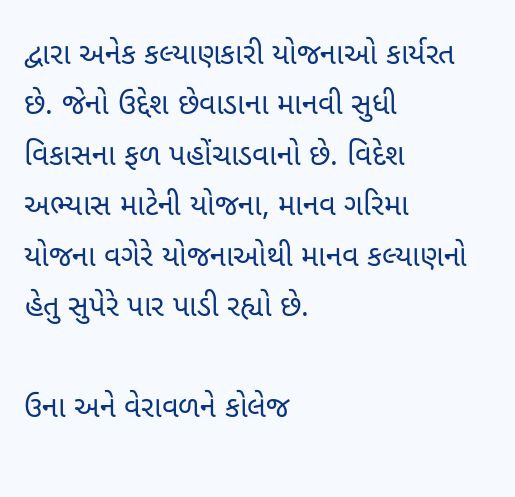દ્વારા અનેક કલ્યાણકારી યોજનાઓ કાર્યરત છે. જેનો ઉદ્દેશ છેવાડાના માનવી સુધી વિકાસના ફળ પહોંચાડવાનો છે. વિદેશ અભ્યાસ માટેની યોજના, માનવ ગરિમા યોજના વગેરે યોજનાઓથી માનવ કલ્યાણનો હેતુ સુપેરે પાર પાડી રહ્યો છે.

ઉના અને વેરાવળને કોલેજ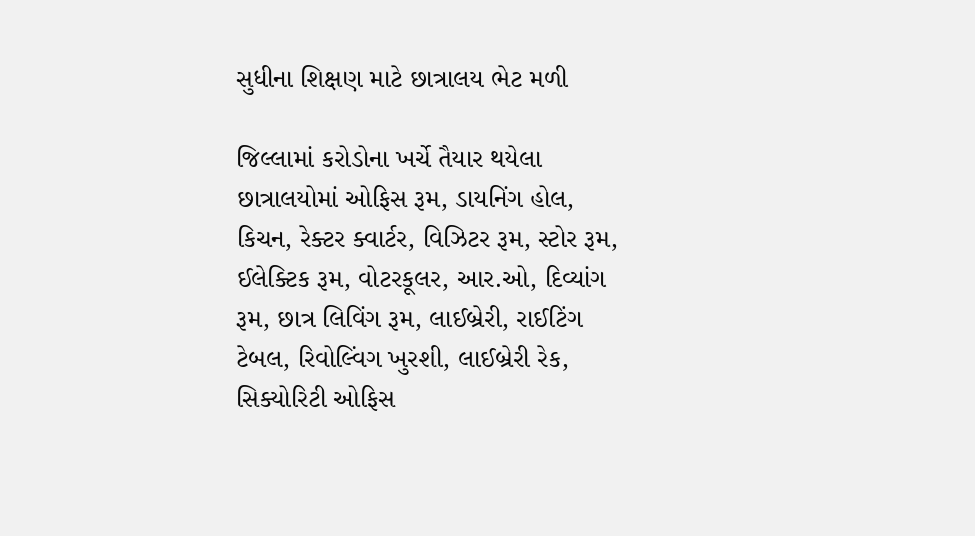સુધીના શિક્ષણ માટે છાત્રાલય ભેટ મળી

જિલ્લામાં કરોડોના ખર્ચે તૈયાર થયેલા છાત્રાલયોમાં ઓફિસ રૂમ, ડાયનિંગ હોલ, કિચન, રેક્ટર ક્વાર્ટર, વિઝિટર રૂમ, સ્ટોર રૂમ, ઈલેક્ટિક રૂમ, વોટરકૂલર, આર.ઓ, દિવ્યાંગ રૂમ, છાત્ર લિવિંગ રૂમ, લાઈબ્રેરી, રાઈટિંગ ટેબલ, રિવોલ્વિંગ ખુરશી, લાઈબ્રેરી રેક, સિક્યોરિટી ઓફિસ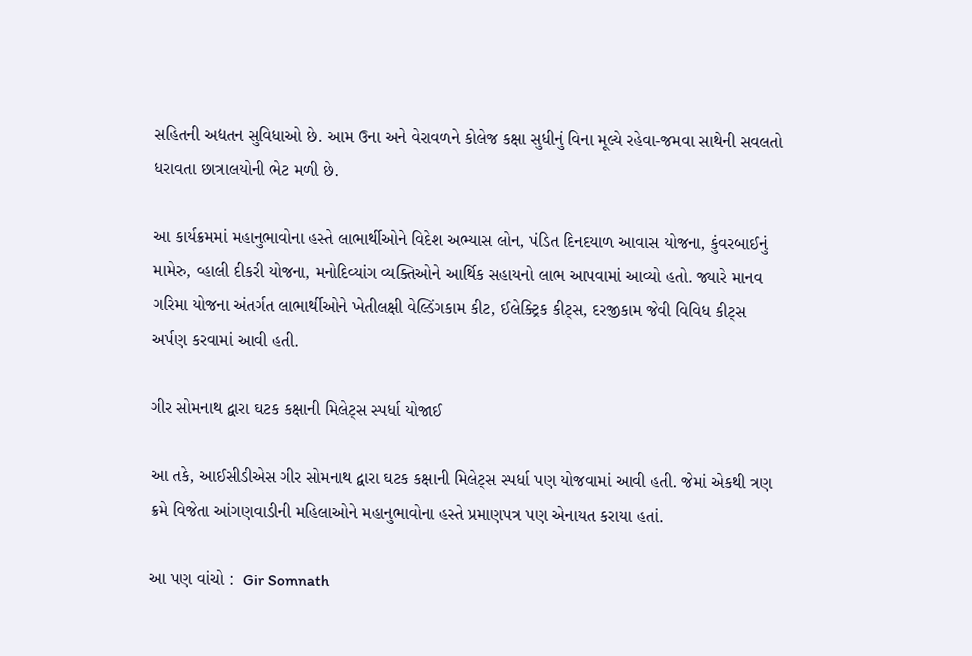સહિતની અદ્યતન સુવિધાઓ છે. આમ ઉના અને વેરાવળને કોલેજ કક્ષા સુધીનું વિના મૂલ્યે રહેવા-જમવા સાથેની સવલતો ધરાવતા છાત્રાલયોની ભેટ મળી છે.

આ કાર્યક્રમમાં મહાનુભાવોના હસ્તે લાભાર્થીઓને વિદેશ અભ્યાસ લોન, પંડિત દિનદયાળ આવાસ યોજના, કુંવરબાઈનું મામેરુ, વ્હાલી દીકરી યોજના, મનોદિવ્યાંગ વ્યક્તિઓને આર્થિક સહાયનો લાભ આપવામાં આવ્યો હતો. જ્યારે માનવ ગરિમા યોજના અંતર્ગત લાભાર્થીઓને ખેતીલક્ષી વેલ્ડિંગકામ કીટ, ઈલેક્ટ્રિક કીટ્સ, દરજીકામ જેવી વિવિધ કીટ્સ અર્પણ કરવામાં આવી હતી.

ગીર સોમનાથ દ્વારા ઘટક કક્ષાની મિલેટ્સ સ્પર્ધા યોજાઈ

આ તકે, આઈસીડીએસ ગીર સોમનાથ દ્વારા ઘટક કક્ષાની મિલેટ્સ સ્પર્ધા પણ યોજવામાં આવી હતી. જેમાં એકથી ત્રણ ક્રમે વિજેતા આંગણવાડીની મહિલાઓને મહાનુભાવોના હસ્તે પ્રમાણપત્ર પણ એનાયત કરાયા હતાં.

આ પણ વાંચો :  Gir Somnath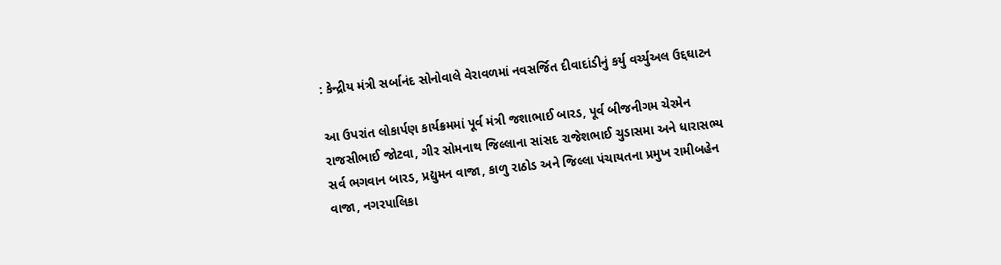: કેન્દ્રીય મંત્રી સર્બાનંદ સોનોવાલે વેરાવળમાં નવસર્જિત દીવાદાંડીનું કર્યુ વર્ચ્યુઅલ ઉદ્દઘાટન

આ ઉપરાંત લોકાર્પણ કાર્યક્રમમાં પૂર્વ મંત્રી જશાભાઈ બારડ, પૂર્વ બીજનીગમ ચેરમેન રાજસીભાઈ જોટવા, ગીર સોમનાથ જિલ્લાના સાંસદ રાજેશભાઈ ચુડાસમા અને ધારાસભ્ય સર્વ ભગવાન બારડ, પ્રદ્યુમન વાજા, કાળુ રાઠોડ અને જિલ્લા પંચાયતના પ્રમુખ રામીબહેન વાજા, નગરપાલિકા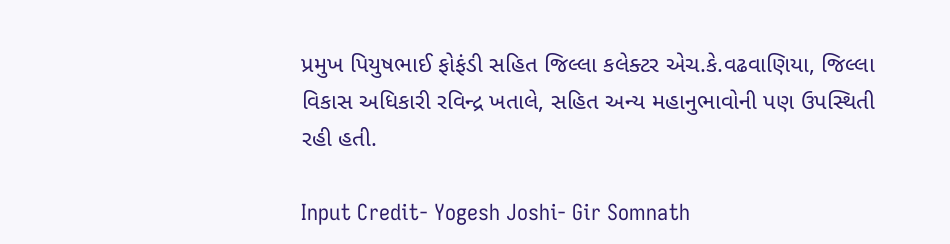પ્રમુખ પિયુષભાઈ ફોફંડી સહિત જિલ્લા કલેક્ટર એચ.કે.વઢવાણિયા, જિલ્લા વિકાસ અધિકારી રવિન્દ્ર ખતાલે, સહિત અન્ય મહાનુભાવોની પણ ઉપસ્થિતી રહી હતી.

Input Credit- Yogesh Joshi- Gir Somnath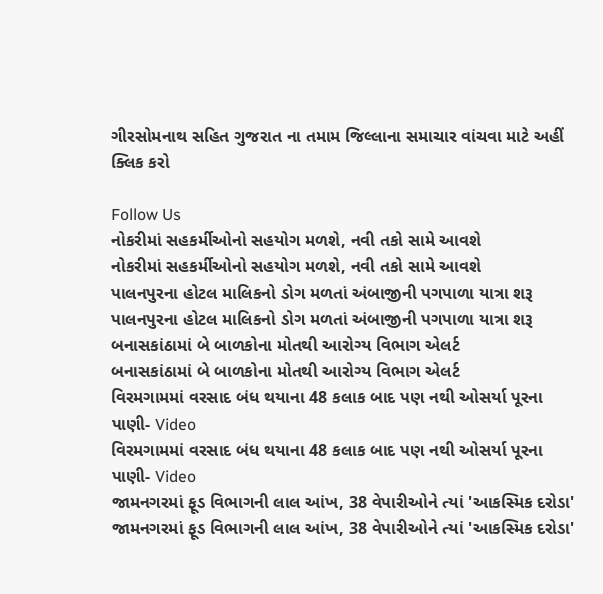ગીરસોમનાથ સહિત ગુજરાત ના તમામ જિલ્લાના સમાચાર વાંચવા માટે અહીં ક્લિક કરો

Follow Us
નોકરીમાં સહકર્મીઓનો સહયોગ મળશે, નવી તકો સામે આવશે
નોકરીમાં સહકર્મીઓનો સહયોગ મળશે, નવી તકો સામે આવશે
પાલનપુરના હોટલ માલિકનો ડોગ મળતાં અંબાજીની પગપાળા યાત્રા શરૂ
પાલનપુરના હોટલ માલિકનો ડોગ મળતાં અંબાજીની પગપાળા યાત્રા શરૂ
બનાસકાંઠામાં બે બાળકોના મોતથી આરોગ્ય વિભાગ એલર્ટ
બનાસકાંઠામાં બે બાળકોના મોતથી આરોગ્ય વિભાગ એલર્ટ
વિરમગામમાં વરસાદ બંધ થયાના 48 કલાક બાદ પણ નથી ઓસર્યા પૂરના પાણી- Video
વિરમગામમાં વરસાદ બંધ થયાના 48 કલાક બાદ પણ નથી ઓસર્યા પૂરના પાણી- Video
જામનગરમાં ફૂડ વિભાગની લાલ આંખ, 38 વેપારીઓને ત્યાં 'આકસ્મિક દરોડા'
જામનગરમાં ફૂડ વિભાગની લાલ આંખ, 38 વેપારીઓને ત્યાં 'આકસ્મિક દરોડા'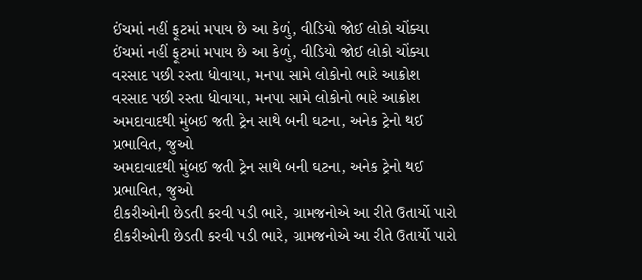ઈંચમાં નહીં ફૂટમાં મપાય છે આ કેળું, વીડિયો જોઈ લોકો ચોંક્યા
ઈંચમાં નહીં ફૂટમાં મપાય છે આ કેળું, વીડિયો જોઈ લોકો ચોંક્યા
વરસાદ પછી રસ્તા ધોવાયા, મનપા સામે લોકોનો ભારે આક્રોશ
વરસાદ પછી રસ્તા ધોવાયા, મનપા સામે લોકોનો ભારે આક્રોશ
અમદાવાદથી મુંબઈ જતી ટ્રેન સાથે બની ઘટના, અનેક ટ્રેનો થઈ પ્રભાવિત, જુઓ
અમદાવાદથી મુંબઈ જતી ટ્રેન સાથે બની ઘટના, અનેક ટ્રેનો થઈ પ્રભાવિત, જુઓ
દીકરીઓની છેડતી કરવી પડી ભારે, ગ્રામજનોએ આ રીતે ઉતાર્યો પારો
દીકરીઓની છેડતી કરવી પડી ભારે, ગ્રામજનોએ આ રીતે ઉતાર્યો પારો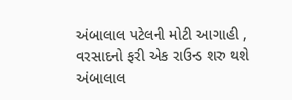અંબાલાલ પટેલની મોટી આગાહી , વરસાદનો ફરી એક રાઉન્ડ શરુ થશે
અંબાલાલ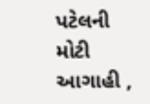પટેલની મોટી આગાહી ,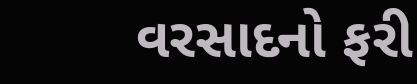વરસાદનો ફરી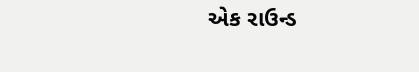એક રાઉન્ડ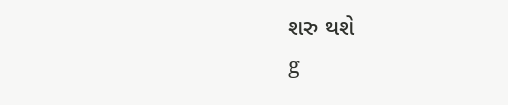શરુ થશે
g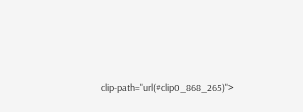clip-path="url(#clip0_868_265)">